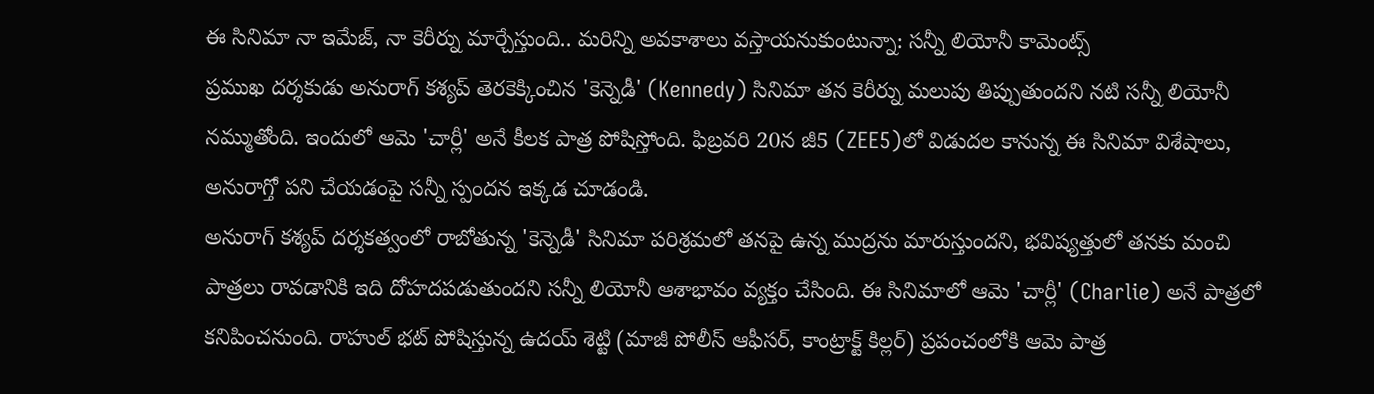ఈ సినిమా నా ఇమేజ్, నా కెరీర్ను మార్చేస్తుంది.. మరిన్ని అవకాశాలు వస్తాయనుకుంటున్నా: సన్నీ లియోనీ కామెంట్స్
ప్రముఖ దర్శకుడు అనురాగ్ కశ్యప్ తెరకెక్కించిన 'కెన్నెడీ' (Kennedy) సినిమా తన కెరీర్ను మలుపు తిప్పుతుందని నటి సన్నీ లియోనీ నమ్ముతోంది. ఇందులో ఆమె 'చార్లీ' అనే కీలక పాత్ర పోషిస్తోంది. ఫిబ్రవరి 20న జీ5 (ZEE5)లో విడుదల కానున్న ఈ సినిమా విశేషాలు, అనురాగ్తో పని చేయడంపై సన్నీ స్పందన ఇక్కడ చూడండి.
అనురాగ్ కశ్యప్ దర్శకత్వంలో రాబోతున్న 'కెన్నెడీ' సినిమా పరిశ్రమలో తనపై ఉన్న ముద్రను మారుస్తుందని, భవిష్యత్తులో తనకు మంచి పాత్రలు రావడానికి ఇది దోహదపడుతుందని సన్నీ లియోనీ ఆశాభావం వ్యక్తం చేసింది. ఈ సినిమాలో ఆమె 'చార్లీ' (Charlie) అనే పాత్రలో కనిపించనుంది. రాహుల్ భట్ పోషిస్తున్న ఉదయ్ శెట్టి (మాజీ పోలీస్ ఆఫీసర్, కాంట్రాక్ట్ కిల్లర్) ప్రపంచంలోకి ఆమె పాత్ర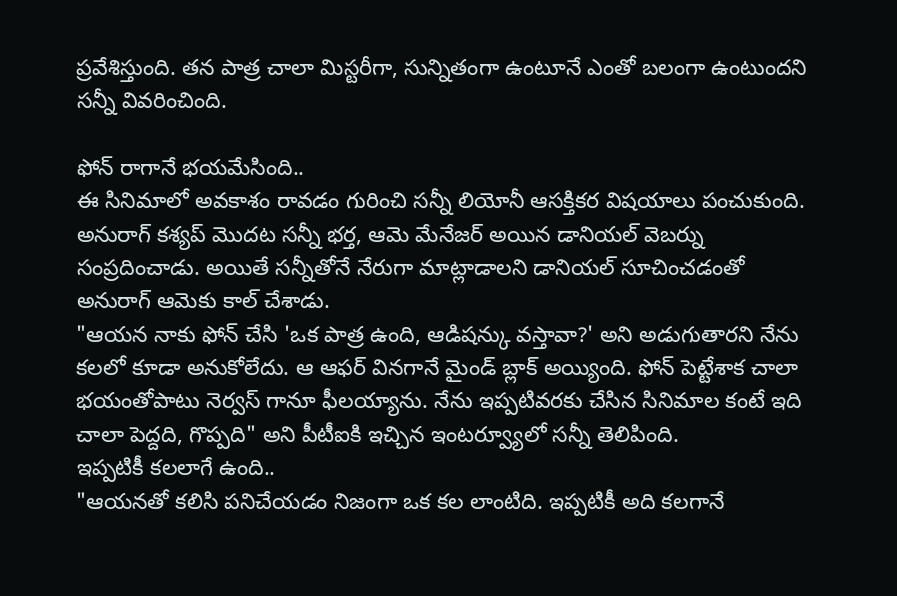ప్రవేశిస్తుంది. తన పాత్ర చాలా మిస్టరీగా, సున్నితంగా ఉంటూనే ఎంతో బలంగా ఉంటుందని సన్నీ వివరించింది.

ఫోన్ రాగానే భయమేసింది..
ఈ సినిమాలో అవకాశం రావడం గురించి సన్నీ లియోనీ ఆసక్తికర విషయాలు పంచుకుంది. అనురాగ్ కశ్యప్ మొదట సన్నీ భర్త, ఆమె మేనేజర్ అయిన డానియల్ వెబర్ను సంప్రదించాడు. అయితే సన్నీతోనే నేరుగా మాట్లాడాలని డానియల్ సూచించడంతో అనురాగ్ ఆమెకు కాల్ చేశాడు.
"ఆయన నాకు ఫోన్ చేసి 'ఒక పాత్ర ఉంది, ఆడిషన్కు వస్తావా?' అని అడుగుతారని నేను కలలో కూడా అనుకోలేదు. ఆ ఆఫర్ వినగానే మైండ్ బ్లాక్ అయ్యింది. ఫోన్ పెట్టేశాక చాలా భయంతోపాటు నెర్వస్ గానూ ఫీలయ్యాను. నేను ఇప్పటివరకు చేసిన సినిమాల కంటే ఇది చాలా పెద్దది, గొప్పది" అని పీటీఐకి ఇచ్చిన ఇంటర్వ్యూలో సన్నీ తెలిపింది.
ఇప్పటికీ కలలాగే ఉంది..
"ఆయనతో కలిసి పనిచేయడం నిజంగా ఒక కల లాంటిది. ఇప్పటికీ అది కలగానే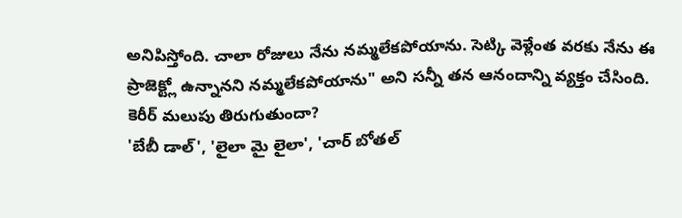అనిపిస్తోంది. చాలా రోజులు నేను నమ్మలేకపోయాను. సెట్కి వెళ్లేంత వరకు నేను ఈ ప్రాజెక్ట్లో ఉన్నానని నమ్మలేకపోయాను" అని సన్నీ తన ఆనందాన్ని వ్యక్తం చేసింది.
కెరీర్ మలుపు తిరుగుతుందా?
'బేబీ డాల్', 'లైలా మై లైలా', 'చార్ బోతల్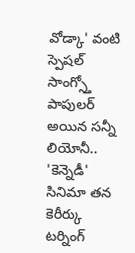వోడ్కా' వంటి స్పెషల్ సాంగ్స్తో పాపులర్ అయిన సన్నీ లియోనీ.. 'కెన్నెడీ' సినిమా తన కెరీర్కు టర్నింగ్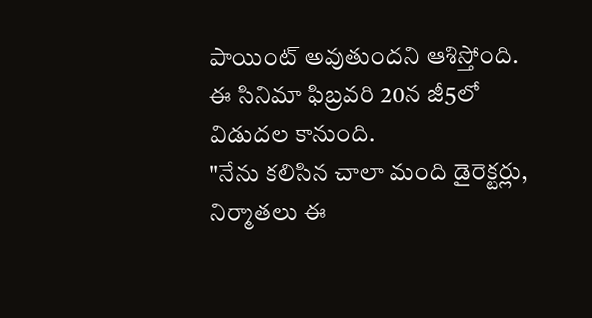పాయింట్ అవుతుందని ఆశిస్తోంది. ఈ సినిమా ఫిబ్రవరి 20న జీ5లో విడుదల కానుంది.
"నేను కలిసిన చాలా మంది డైరెక్టర్లు, నిర్మాతలు ఈ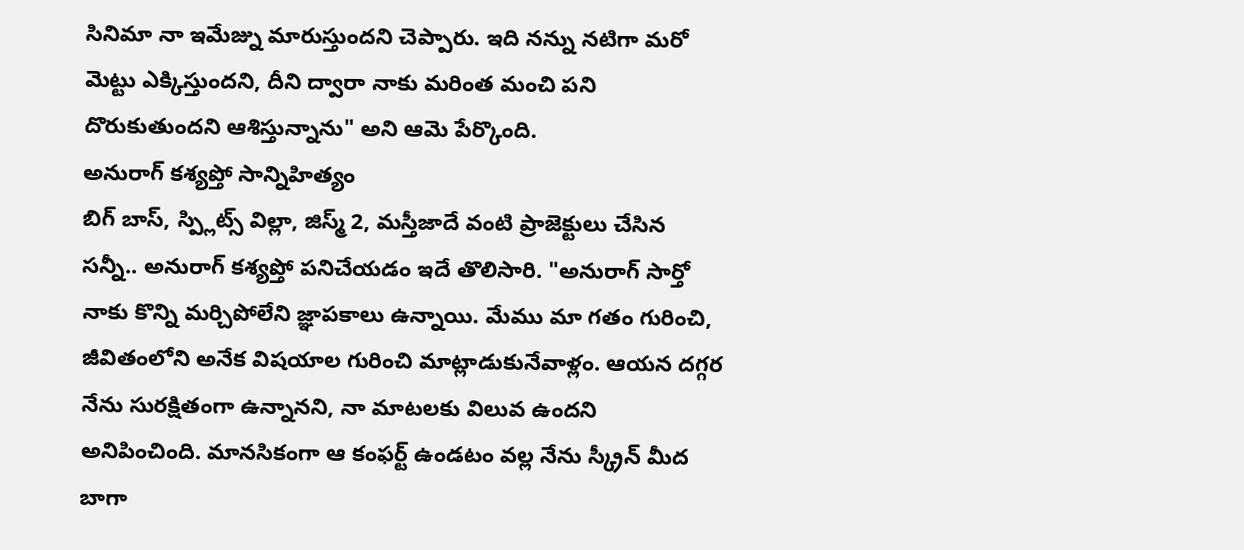సినిమా నా ఇమేజ్ను మారుస్తుందని చెప్పారు. ఇది నన్ను నటిగా మరో మెట్టు ఎక్కిస్తుందని, దీని ద్వారా నాకు మరింత మంచి పని దొరుకుతుందని ఆశిస్తున్నాను" అని ఆమె పేర్కొంది.
అనురాగ్ కశ్యప్తో సాన్నిహిత్యం
బిగ్ బాస్, స్ప్లిట్స్ విల్లా, జిస్మ్ 2, మస్తీజాదే వంటి ప్రాజెక్టులు చేసిన సన్నీ.. అనురాగ్ కశ్యప్తో పనిచేయడం ఇదే తొలిసారి. "అనురాగ్ సార్తో నాకు కొన్ని మర్చిపోలేని జ్ఞాపకాలు ఉన్నాయి. మేము మా గతం గురించి, జీవితంలోని అనేక విషయాల గురించి మాట్లాడుకునేవాళ్లం. ఆయన దగ్గర నేను సురక్షితంగా ఉన్నానని, నా మాటలకు విలువ ఉందని అనిపించింది. మానసికంగా ఆ కంఫర్ట్ ఉండటం వల్ల నేను స్క్రీన్ మీద బాగా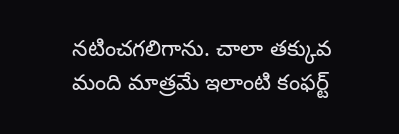నటించగలిగాను. చాలా తక్కువ మంది మాత్రమే ఇలాంటి కంఫర్ట్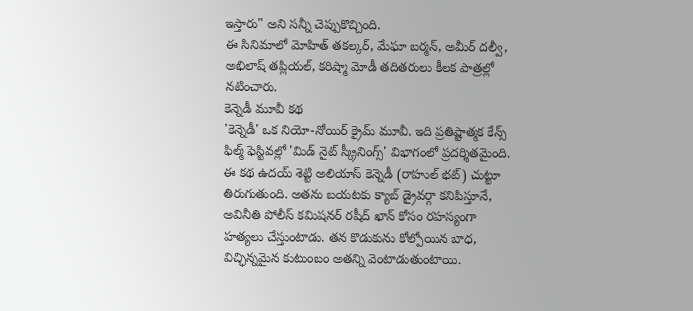ఇస్తారు" అని సన్నీ చెప్పుకొచ్చింది.
ఈ సినిమాలో మోహిత్ తకల్కర్, మేఘా బర్మన్, అమీర్ దల్వీ, అభిలాష్ తప్లియల్, కరిష్మా మోడీ తదితరులు కీలక పాత్రల్లో నటించారు.
కెన్నెడీ మూవీ కథ
'కెన్నెడీ' ఒక నియో-నోయిర్ క్రైమ్ మూవీ. ఇది ప్రతిష్టాత్మక కేన్స్ ఫిల్మ్ ఫెస్టివల్లో 'మిడ్ నైట్ స్క్రీనింగ్స్' విభాగంలో ప్రదర్శితమైంది. ఈ కథ ఉదయ్ శెట్టి అలియాస్ కెన్నెడీ (రాహుల్ భట్) చుట్టూ తిరుగుతుంది. అతను బయటకు క్యాబ్ డ్రైవర్గా కనిపిస్తూనే, అవినీతి పోలీస్ కమిషనర్ రషీద్ ఖాన్ కోసం రహస్యంగా హత్యలు చేస్తుంటాడు. తన కొడుకును కోల్పోయిన బాధ, విచ్ఛిన్నమైన కుటుంబం అతన్ని వెంటాడుతుంటాయి.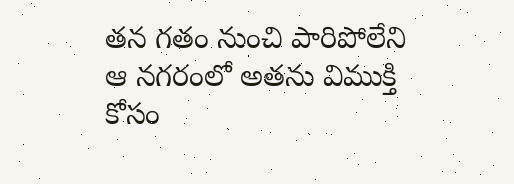తన గతం నుంచి పారిపోలేని ఆ నగరంలో అతను విముక్తి కోసం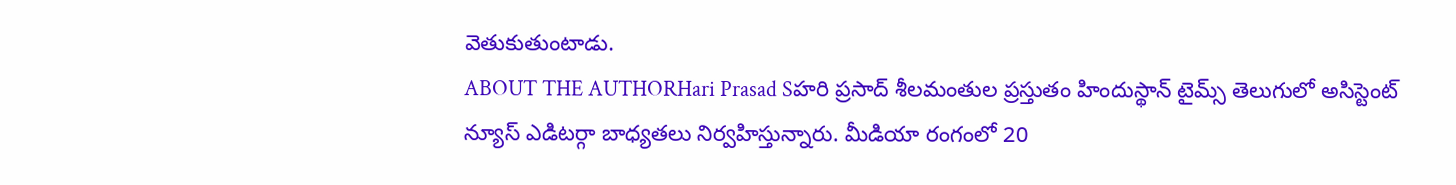వెతుకుతుంటాడు.
ABOUT THE AUTHORHari Prasad Sహరి ప్రసాద్ శీలమంతుల ప్రస్తుతం హిందుస్థాన్ టైమ్స్ తెలుగులో అసిస్టెంట్ న్యూస్ ఎడిటర్గా బాధ్యతలు నిర్వహిస్తున్నారు. మీడియా రంగంలో 20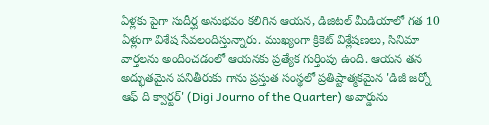ఏళ్లకు పైగా సుదీర్ఘ అనుభవం కలిగిన ఆయన, డిజిటల్ మీడియాలో గత 10 ఏళ్లుగా విశేష సేవలందిస్తున్నారు. ముఖ్యంగా క్రికెట్ విశ్లేషణలు, సినిమా వార్తలను అందించడంలో ఆయనకు ప్రత్యేక గుర్తింపు ఉంది. ఆయన తన అద్భుతమైన పనితీరుకు గాను ప్రస్తుత సంస్థలో ప్రతిష్టాత్మకమైన 'డిజీ జర్నో ఆఫ్ ది క్వార్టర్' (Digi Journo of the Quarter) అవార్డును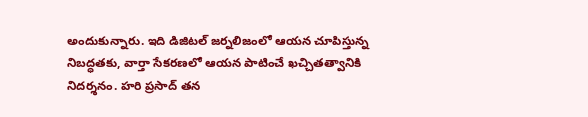అందుకున్నారు. ఇది డిజిటల్ జర్నలిజంలో ఆయన చూపిస్తున్న నిబద్ధతకు, వార్తా సేకరణలో ఆయన పాటించే ఖచ్చితత్వానికి నిదర్శనం. హరి ప్రసాద్ తన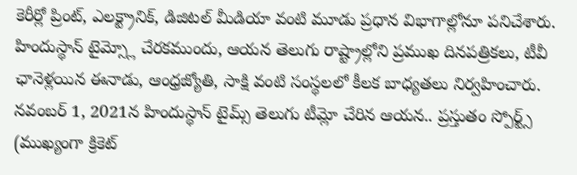కెరీర్లో ప్రింట్, ఎలక్ట్రానిక్, డిజిటల్ మీడియా వంటి మూడు ప్రధాన విభాగాల్లోనూ పనిచేశారు. హిందుస్థాన్ టైమ్స్లో చేరకముందు, ఆయన తెలుగు రాష్ట్రాల్లోని ప్రముఖ దినపత్రికలు, టీవీ ఛానెళ్లయిన ఈనాడు, ఆంధ్రజ్యోతి, సాక్షి వంటి సంస్థలలో కీలక బాధ్యతలు నిర్వహించారు. నవంబర్ 1, 2021న హిందుస్థాన్ టైమ్స్ తెలుగు టీమ్లో చేరిన ఆయన.. ప్రస్తుతం స్పోర్ట్స్ (ముఖ్యంగా క్రికెట్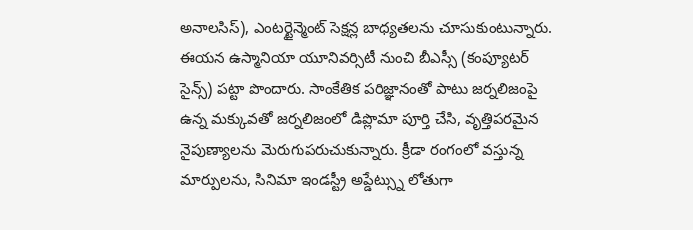అనాలసిస్), ఎంటర్టైన్మెంట్ సెక్షన్ల బాధ్యతలను చూసుకుంటున్నారు. ఈయన ఉస్మానియా యూనివర్సిటీ నుంచి బీఎస్సీ (కంప్యూటర్ సైన్స్) పట్టా పొందారు. సాంకేతిక పరిజ్ఞానంతో పాటు జర్నలిజంపై ఉన్న మక్కువతో జర్నలిజంలో డిప్లొమా పూర్తి చేసి, వృత్తిపరమైన నైపుణ్యాలను మెరుగుపరుచుకున్నారు. క్రీడా రంగంలో వస్తున్న మార్పులను, సినిమా ఇండస్ట్రీ అప్డేట్స్ను లోతుగా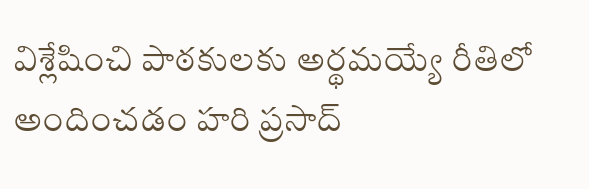విశ్లేషించి పాఠకులకు అర్థమయ్యే రీతిలో అందించడం హరి ప్రసాద్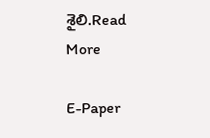శైలి.Read More

E-Paper